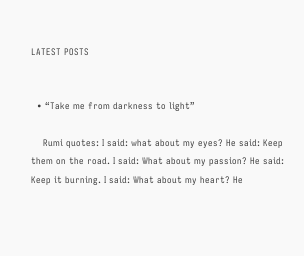LATEST POSTS


  • “Take me from darkness to light”

    Rumi quotes: I said: what about my eyes? He said: Keep them on the road. I said: What about my passion? He said: Keep it burning. I said: What about my heart? He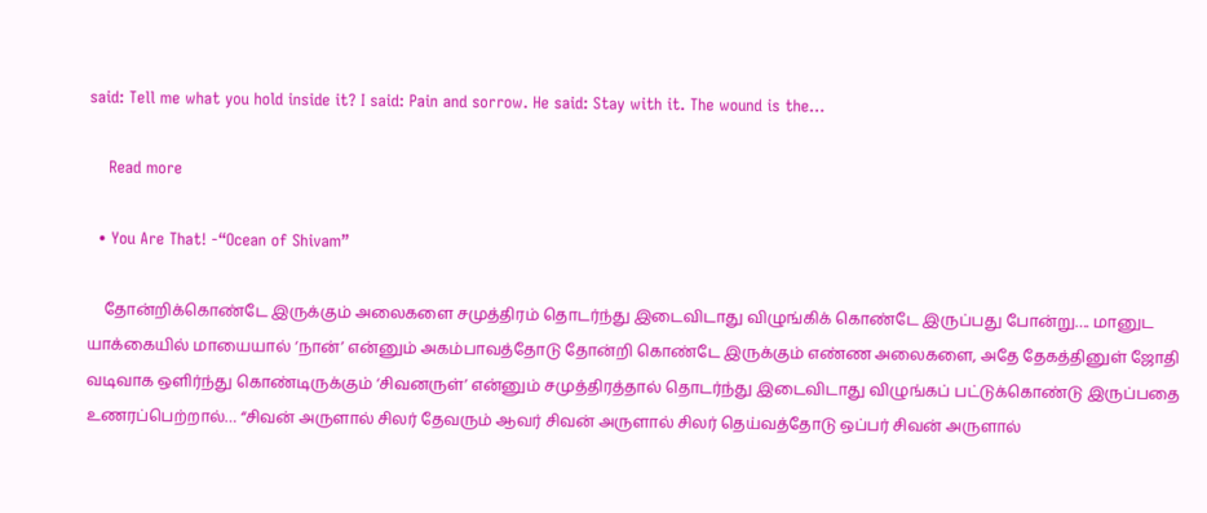said: Tell me what you hold inside it? I said: Pain and sorrow. He said: Stay with it. The wound is the…

    Read more

  • You Are That! -“Ocean of Shivam”

    தோன்றிக்கொண்டே இருக்கும் அலைகளை சமுத்திரம் தொடர்ந்து இடைவிடாது விழுங்கிக் கொண்டே இருப்பது போன்று…. மானுட யாக்கையில் மாயையால் ‘நான்’ என்னும் அகம்பாவத்தோடு தோன்றி கொண்டே இருக்கும் எண்ண அலைகளை, அதே தேகத்தினுள் ஜோதி வடிவாக ஒளிர்ந்து கொண்டிருக்கும் ‘சிவனருள்’ என்னும் சமுத்திரத்தால் தொடர்ந்து இடைவிடாது விழுங்கப் பட்டுக்கொண்டு இருப்பதை உணரப்பெற்றால்… “சிவன் அருளால் சிலர் தேவரும் ஆவர் சிவன் அருளால் சிலர் தெய்வத்தோடு ஒப்பர் சிவன் அருளால்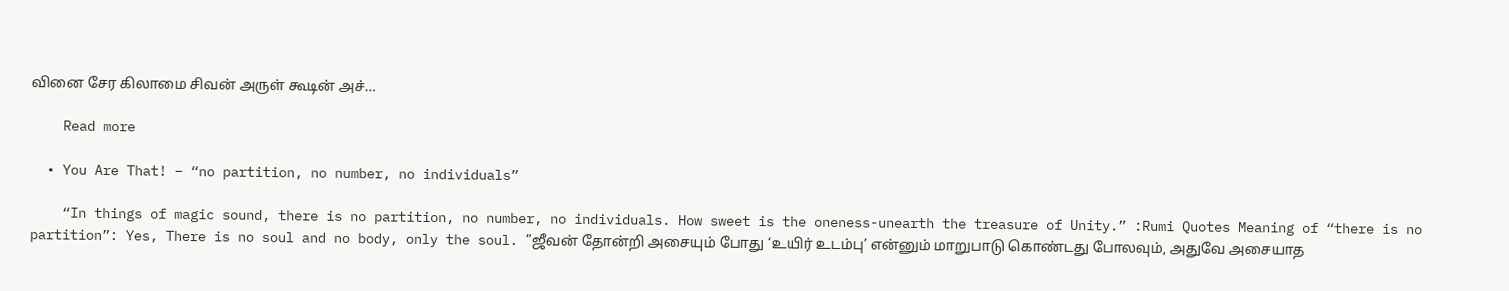வினை சேர கிலாமை சிவன் அருள் கூடின் அச்…

    Read more

  • You Are That! – “no partition, no number, no individuals”

    “In things of magic sound, there is no partition, no number, no individuals. How sweet is the oneness-unearth the treasure of Unity.” :Rumi Quotes Meaning of “there is no partition”: Yes, There is no soul and no body, only the soul. ”ஜீவன் தோன்றி அசையும் போது ‘உயிர் உடம்பு’ என்னும் மாறுபாடு கொண்டது போலவும், அதுவே அசையாத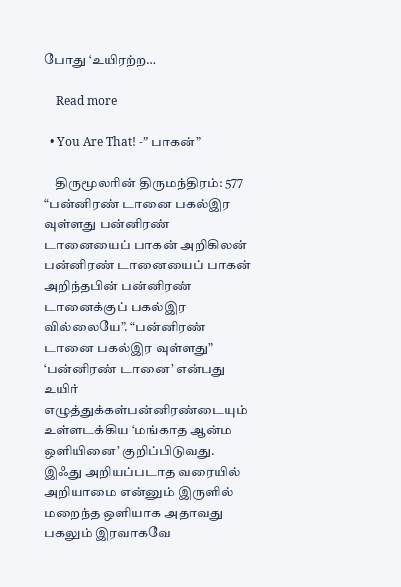போது ‘உயிரற்ற…

    Read more

  • You Are That! -” பாகன்”

    திருமூலரின் திருமந்திரம்: 577 “பன்னிரண் டானை பகல்இர வுள்ளது பன்னிரண் டானையைப் பாகன் அறிகிலன் பன்னிரண் டானையைப் பாகன் அறிந்தபின் பன்னிரண் டானைக்குப் பகல்இர வில்லையே”. “பன்னிரண் டானை பகல்இர வுள்ளது” ‘பன்னிரண் டானை’ என்பது உயிர் எழுத்துக்கள்பன்னிரண்டையும் உள்ளடக்கிய ‘மங்காத ஆன்ம ஒளியினை’ குறிப்பிடுவது. இஃது அறியப்படாத வரையில் அறியாமை என்னும் இருளில் மறைந்த ஒளியாக அதாவது பகலும் இரவாகவே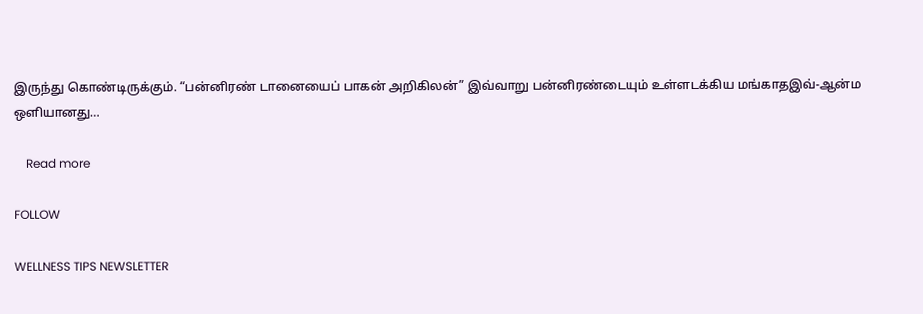இருந்து கொண்டிருக்கும். “பன்னிரண் டானையைப் பாகன் அறிகிலன்” இவ்வாறு பன்னிரண்டையும் உள்ளடக்கிய மங்காதஇவ்-ஆன்ம ஒளியானது…

    Read more

FOLLOW

WELLNESS TIPS NEWSLETTER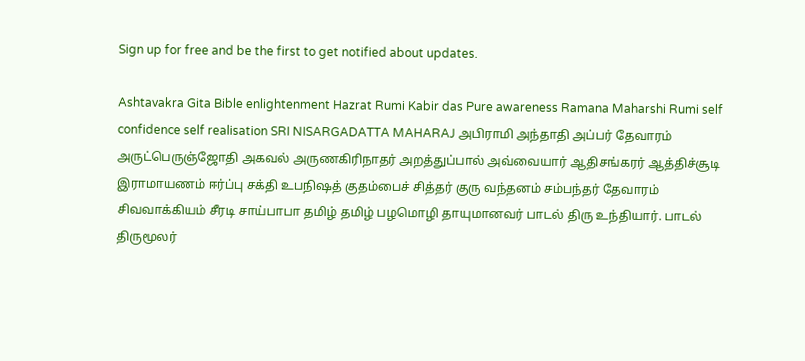Sign up for free and be the first to get notified about updates.

Ashtavakra Gita Bible enlightenment Hazrat Rumi Kabir das Pure awareness Ramana Maharshi Rumi self confidence self realisation SRI NISARGADATTA MAHARAJ அபிராமி அந்தாதி அப்பர் தேவாரம் அருட்பெருஞ்ஜோதி அகவல் அருணகிரிநாதர் அறத்துப்பால் அவ்வையார் ஆதிசங்கரர் ஆத்திச்சூடி இராமாயணம் ஈர்ப்பு சக்தி உபநிஷத் குதம்பைச் சித்தர் குரு வந்தனம் சம்பந்தர் தேவாரம் சிவவாக்கியம் சீரடி சாய்பாபா தமிழ் தமிழ் பழமொழி தாயுமானவர் பாடல் திரு உந்தியார். பாடல் திருமூலர்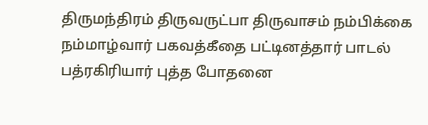திருமந்திரம் திருவருட்பா திருவாசம் நம்பிக்கை நம்மாழ்வார் பகவத்கீதை பட்டினத்தார் பாடல் பத்ரகிரியார் புத்த போதனை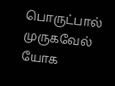பொருட்பால் முருகவேல் யோக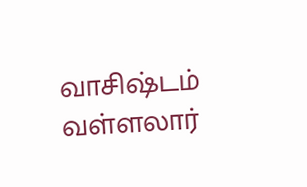வாசிஷ்டம் வள்ளலார்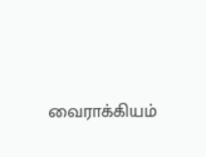வைராக்கியம்